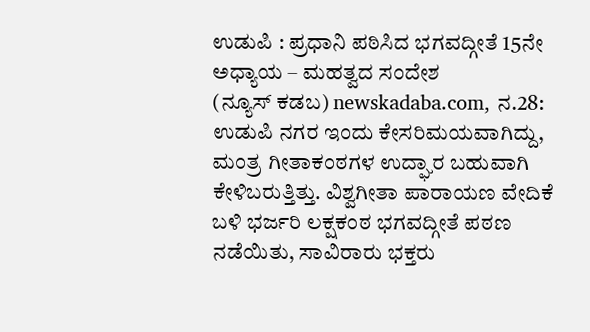ಉಡುಪಿ : ಪ್ರಧಾನಿ ಪಠಿಸಿದ ಭಗವದ್ಗೀತೆ 15ನೇ ಅಧ್ಯಾಯ – ಮಹತ್ವದ ಸಂದೇಶ
(ನ್ಯೂಸ್ ಕಡಬ) newskadaba.com, ನ.28: ಉಡುಪಿ ನಗರ ಇಂದು ಕೇಸರಿಮಯವಾಗಿದ್ದು, ಮಂತ್ರ ಗೀತಾಕಂಠಗಳ ಉದ್ಘಾರ ಬಹುವಾಗಿ ಕೇಳಿಬರುತ್ತಿತ್ತು. ವಿಶ್ವಗೀತಾ ಪಾರಾಯಣ ವೇದಿಕೆ ಬಳಿ ಭರ್ಜರಿ ಲಕ್ಷಕಂಠ ಭಗವದ್ಗೀತೆ ಪಠಣ ನಡೆಯಿತು, ಸಾವಿರಾರು ಭಕ್ತರು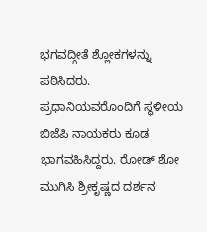ಭಗವದ್ಗೀತೆ ಶ್ಲೋಕಗಳನ್ನು ಪಠಿಸಿದರು. ಪ್ರಧಾನಿಯವರೊಂದಿಗೆ ಸ್ಥಳೀಯ ಬಿಜೆಪಿ ನಾಯಕರು ಕೂಡ ಭಾಗವಹಿಸಿದ್ದರು. ರೋಡ್ ಶೋ ಮುಗಿಸಿ ಶ್ರೀಕೃಷ್ಣದ ದರ್ಶನ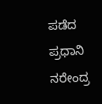ಪಡೆದ ಪ್ರಧಾನಿ ನರೇಂದ್ರ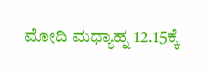ಮೋದಿ ಮಧ್ಯಾಹ್ನ 12.15ಕ್ಕೆ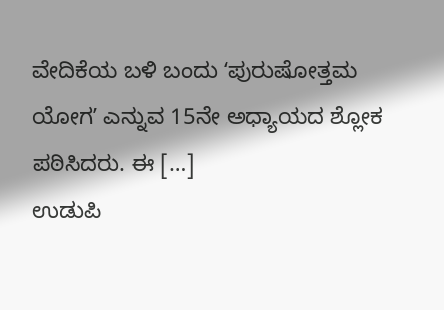ವೇದಿಕೆಯ ಬಳಿ ಬಂದು ʻಪುರುಷೋತ್ತಮ ಯೋಗʼ ಎನ್ನುವ 15ನೇ ಅಧ್ಯಾಯದ ಶ್ಲೋಕ ಪಠಿಸಿದರು. ಈ […]
ಉಡುಪಿ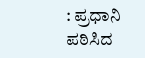: ಪ್ರಧಾನಿ ಪಠಿಸಿದ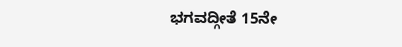ಭಗವದ್ಗೀತೆ 15ನೇ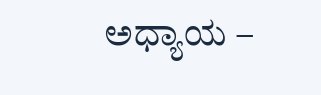ಅಧ್ಯಾಯ –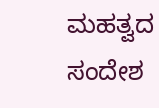ಮಹತ್ವದ ಸಂದೇಶ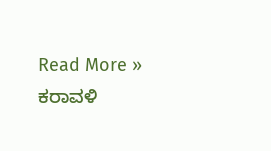Read More »
ಕರಾವಳಿ